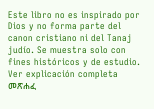Este libro no es inspirado por Dios y no forma parte del canon cristiano ni del Tanaj judío. Se muestra solo con fines históricos y de estudio. Ver explicación completa መጽሐፈ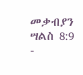መቃብያን ሣልስ 8:9 -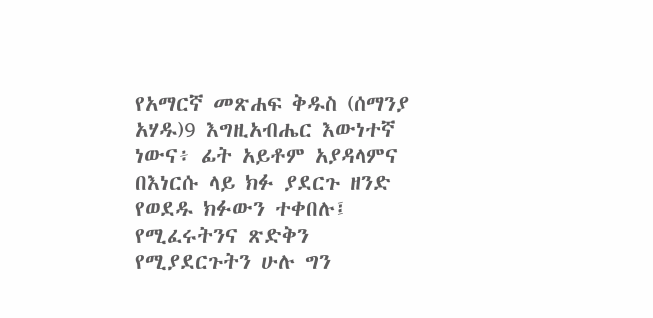የአማርኛ መጽሐፍ ቅዱስ (ሰማንያ አሃዱ)9 እግዚአብሔር እውነተኛ ነውና፥ ፊት አይቶም አያዳላምና በእነርሱ ላይ ክፉ ያደርጉ ዘንድ የወደዱ ክፉውን ተቀበሉ፤ የሚፈሩትንና ጽድቅን የሚያደርጉትን ሁሉ ግን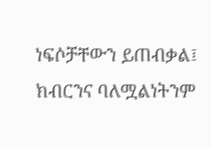ነፍሶቻቸውን ይጠብቃል፤ ክብርንና ባለሟልነትንም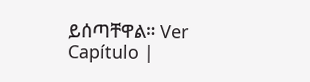ይሰጣቸዋል። Ver Capítulo |